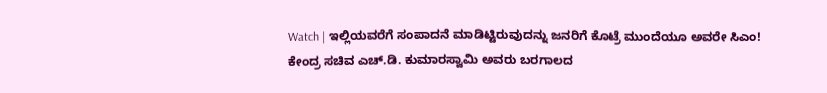Watch | ಇಲ್ಲಿಯವರೆಗೆ ಸಂಪಾದನೆ ಮಾಡಿಟ್ಟಿರುವುದನ್ನು ಜನರಿಗೆ ಕೊಟ್ರೆ ಮುಂದೆಯೂ ಅವರೇ ಸಿಎಂ!
ಕೇಂದ್ರ ಸಚಿವ ಎಚ್.ಡಿ. ಕುಮಾರಸ್ವಾಮಿ ಅವರು ಬರಗಾಲದ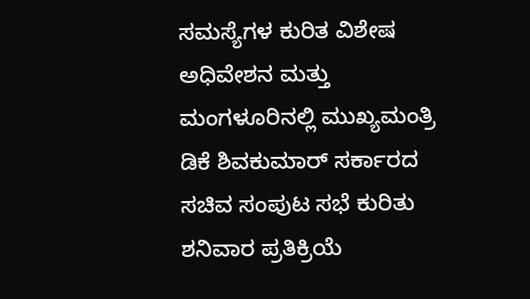ಸಮಸ್ಯೆಗಳ ಕುರಿತ ವಿಶೇಷ ಅಧಿವೇಶನ ಮತ್ತು ಮಂಗಳೂರಿನಲ್ಲಿ ಮುಖ್ಯಮಂತ್ರಿ ಡಿಕೆ ಶಿವಕುಮಾರ್ ಸರ್ಕಾರದ ಸಚಿವ ಸಂಪುಟ ಸಭೆ ಕುರಿತು ಶನಿವಾರ ಪ್ರತಿಕ್ರಿಯೆ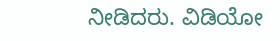ನೀಡಿದರು. ವಿಡಿಯೋ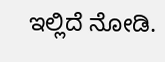ಇಲ್ಲಿದೆ ನೋಡಿ.